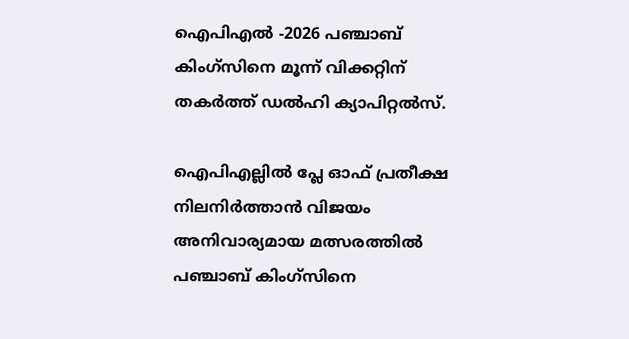ഐപിഎൽ -2026 പഞ്ചാബ് കിംഗ്സിനെ മൂന്ന് വിക്കറ്റിന് തകര്‍ത്ത് ഡല്‍ഹി ക്യാപിറ്റല്‍സ്.

ഐപിഎല്ലില്‍ പ്ലേ ഓഫ് പ്രതീക്ഷ നിലനിര്‍ത്താന്‍ വിജയം അനിവാര്യമായ മത്സരത്തില്‍ പഞ്ചാബ് കിംഗ്സിനെ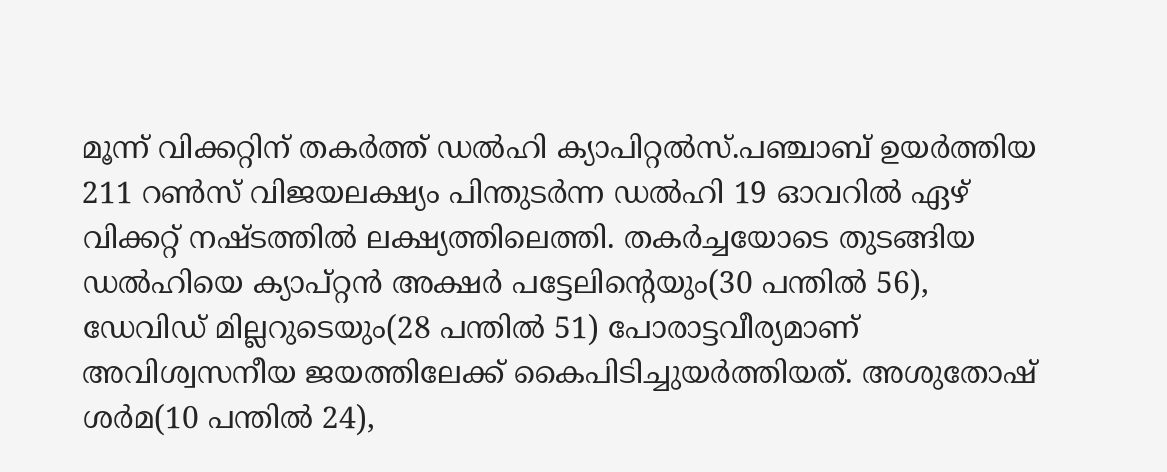മൂന്ന് വിക്കറ്റിന് തകര്‍ത്ത് ഡല്‍ഹി ക്യാപിറ്റല്‍സ്.പഞ്ചാബ് ഉയര്‍ത്തിയ 211 റണ്‍സ് വിജയലക്ഷ്യം പിന്തുടര്‍ന്ന ഡല്‍ഹി 19 ഓവറില്‍ ഏഴ് വിക്കറ്റ് നഷ്ടത്തില്‍ ലക്ഷ്യത്തിലെത്തി. തകര്‍ച്ചയോടെ തുടങ്ങിയ ഡല്‍ഹിയെ ക്യാപ്റ്റൻ അക്ഷര്‍ പട്ടേലിന്‍റെയും(30 പന്തില്‍ 56), ഡേവിഡ് മില്ലറുടെയും(28 പന്തില്‍ 51) പോരാട്ടവീര്യമാണ് അവിശ്വസനീയ ജയത്തിലേക്ക് കൈപിടിച്ചുയര്‍ത്തിയത്. അശുതോഷ് ശര്‍മ(10 പന്തില്‍ 24),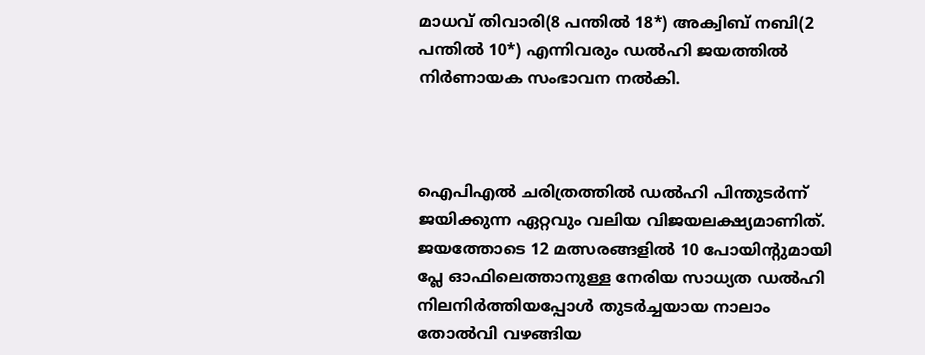മാധവ് തിവാരി(8 പന്തില്‍ 18*) അക്വിബ് നബി(2 പന്തില്‍ 10*) എന്നിവരും ഡല്‍ഹി ജയത്തില്‍ നിര്‍ണായക സംഭാവന നല്‍കി.



ഐപിഎല്‍ ചരിത്രത്തില്‍ ഡല്‍ഹി പിന്തുടര്‍ന്ന് ജയിക്കുന്ന ഏറ്റവും വലിയ വിജയലക്ഷ്യമാണിത്. ജയത്തോടെ 12 മത്സരങ്ങളില്‍ 10 പോയിന്‍റുമായി പ്ലേ ഓഫിലെത്താനുള്ള നേരിയ സാധ്യത ഡല്‍ഹി നിലനിര്‍ത്തിയപ്പോള്‍ തുടര്‍ച്ചയായ നാലാം തോല്‍വി വഴങ്ങിയ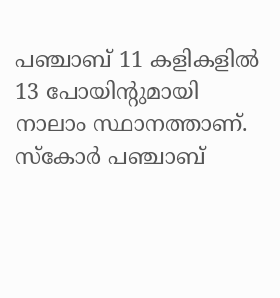പഞ്ചാബ് 11 കളികളില്‍ 13 പോയിന്‍റുമായി നാലാം സ്ഥാനത്താണ്. സ്കോര്‍ പഞ്ചാബ്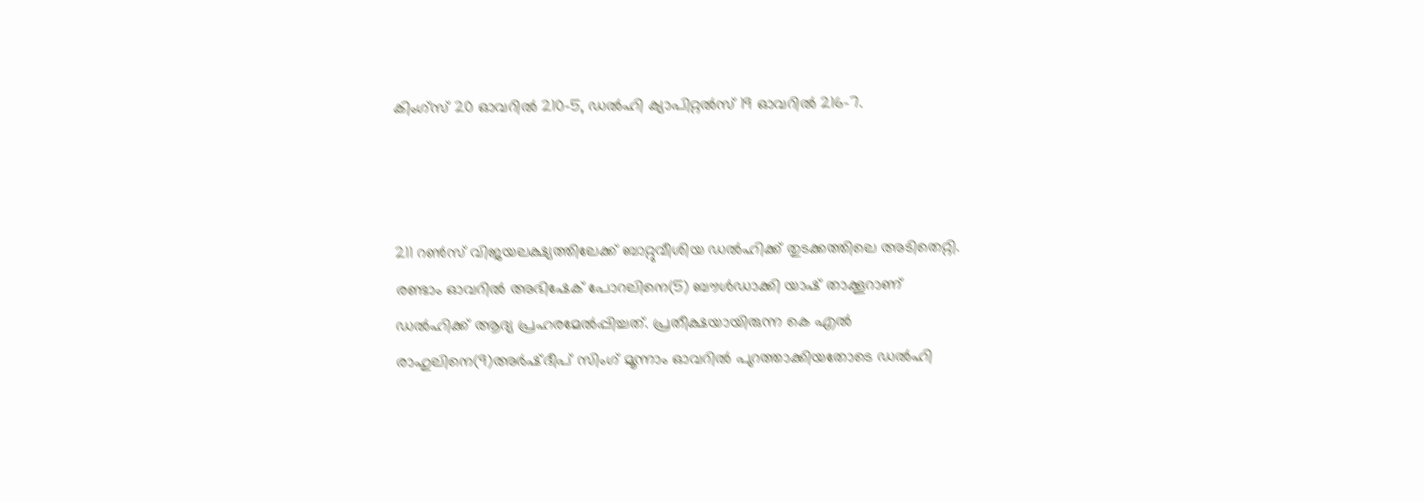കിംഗ്സ് 20 ഓവറില്‍ 210-5, ഡല്‍ഹി ക്യാപിറ്റല്‍സ് 19 ഓവറില്‍ 216-7.



211 റണ്‍സ് വിജയലക്ഷ്യത്തിലേക്ക് ബാറ്റുവീശിയ ഡല്‍ഹിക്ക് തുടക്കത്തിലെ അടിതെറ്റി. രണ്ടാം ഓവറില്‍ അഭിഷേക് പോറലിനെ(5) ബൗള്‍ഡാക്കി യാഷ് താക്കൂറാണ് ഡല്‍ഹിക്ക് ആദ്യ പ്രഹരമേല്‍പ്പിച്ചത്. പ്രതീക്ഷയായിരുന്ന കെ എല്‍ രാഹുലിനെ(9)അര്‍ഷ്ദീപ് സിംഗ് മൂന്നാം ഓവറില്‍ പുറത്താക്കിയതോടെ ഡല്‍ഹി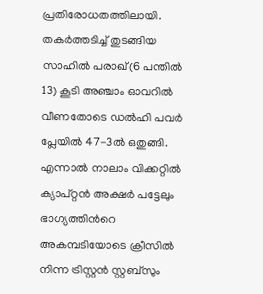പ്രതിരോധതത്തിലായി. തകര്‍ത്തടിച്ച്‌ തുടങ്ങിയ സാഹില്‍ പരാഖ്(6 പന്തില്‍ 13) കൂടി അഞ്ചാം ഓവറില്‍ വീണതോടെ ഡല്‍ഹി പവര്‍ പ്ലേയില്‍ 47-3ല്‍ ഒതുങ്ങി. എന്നാല്‍ നാലാം വിക്കറ്റില്‍ ക്യാപ്റ്റൻ അക്ഷര്‍ പട്ടേലും ഭാഗ്യത്തിന്‍റെ അകമ്പടിയോടെ ക്രീസില്‍ നിന്ന ട്രിസ്റ്റൻ സ്റ്റബ്സും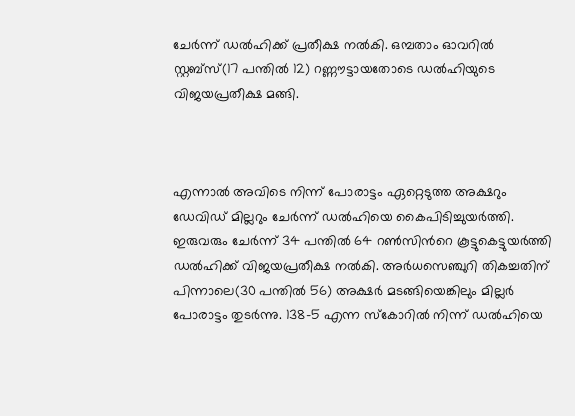ചേര്‍ന്ന് ഡല്‍ഹിക്ക് പ്രതീക്ഷ നല്‍കി. ഒമ്പതാം ഓവറില്‍ സ്റ്റബ്സ്(17 പന്തില്‍ 12) റണ്ണൗട്ടായതോടെ ഡല്‍ഹിയുടെ വിജയപ്രതീക്ഷ മങ്ങി.



എന്നാല്‍ അവിടെ നിന്ന് പോരാട്ടം ഏറ്റെടുത്ത അക്ഷറും ഡേവിഡ് മില്ലറും ചേര്‍ന്ന് ഡല്‍ഹിയെ കൈപിടിച്ചുയര്‍ത്തി. ഇരുവരും ചേര്‍ന്ന് 34 പന്തില്‍ 64 റണ്‍സിന്‍റെ കൂട്ടുകെട്ടുയര്‍ത്തി ഡല്‍ഹിക്ക് വിജയപ്രതീക്ഷ നല്‍കി. അര്‍ധസെഞ്ചുറി തികച്ചതിന് പിന്നാലെ(30 പന്തില്‍ 56) അക്ഷര്‍ മടങ്ങിയെങ്കിലും മില്ലര്‍ പോരാട്ടം തുടര്‍ന്നു. 138-5 എന്ന സ്കോറില്‍ നിന്ന് ഡല്‍ഹിയെ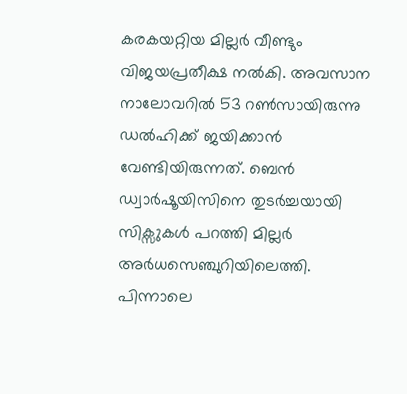കരകയറ്റിയ മില്ലര്‍ വീണ്ടും വിജയപ്രതീക്ഷ നല്‍കി. അവസാന നാലോവറില്‍ 53 റണ്‍സായിരുന്നു ഡല്‍ഹിക്ക് ജയിക്കാന്‍ വേണ്ടിയിരുന്നത്. ബെന്‍ ഡ്വാര്‍ഷൂയിസിനെ തുടര്‍ച്ചയായി സിക്സുകള്‍ പറത്തി മില്ലര്‍ അര്‍ധസെഞ്ചുറിയിലെത്തി. പിന്നാലെ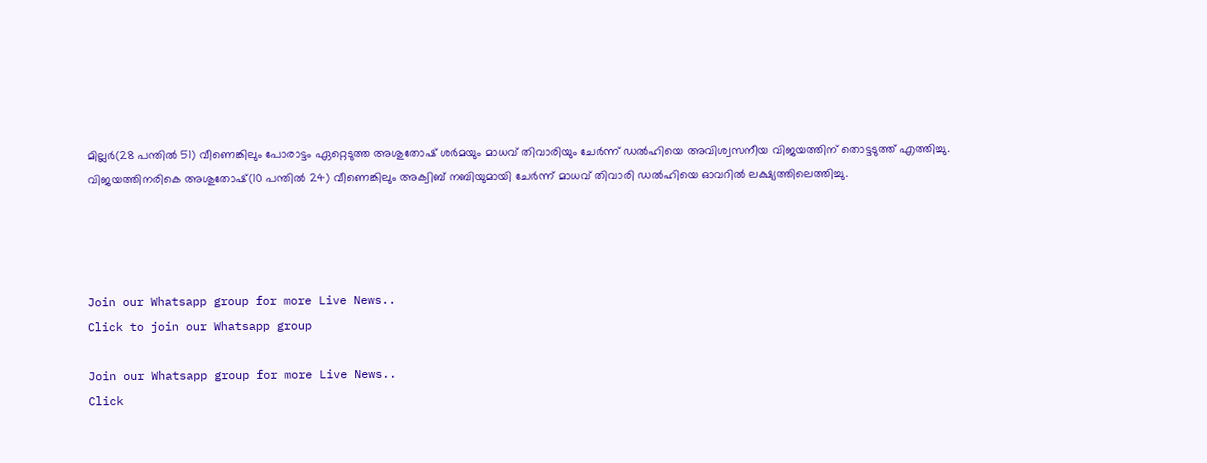മില്ലര്‍(28 പന്തില്‍ 51) വീണെങ്കിലും പോരാട്ടം ഏറ്റെടുത്ത അശുതോഷ് ശര്‍മയും മാധവ് തിവാരിയും ചേര്‍ന്ന് ഡല്‍ഹിയെ അവിശ്വസനീയ വിജയത്തിന് തൊട്ടടുത്ത് എത്തിച്ചു. വിജയത്തിനരികെ അശുതോഷ്(10 പന്തില്‍ 24) വീണെങ്കിലും അക്വിബ് നബിയുമായി ചേര്‍ന്ന് മാധവ് തിവാരി ഡല്‍ഹിയെ ഓവറില്‍ ലക്ഷ്യത്തിലെത്തിച്ചു.




Join our Whatsapp group for more Live News..
Click to join our Whatsapp group

Join our Whatsapp group for more Live News..
Click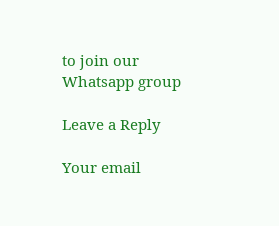to join our Whatsapp group

Leave a Reply

Your email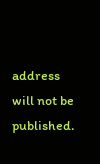address will not be published.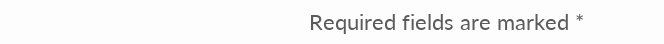Required fields are marked *